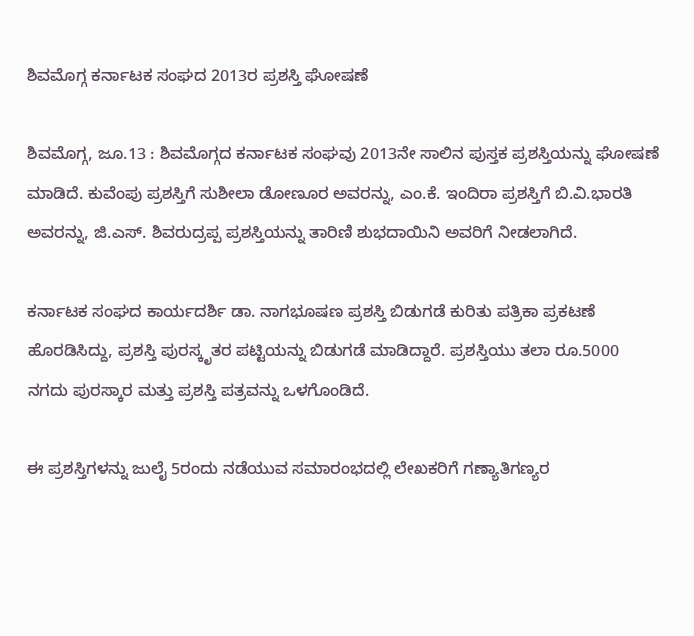ಶಿವಮೊಗ್ಗ ಕರ್ನಾಟಕ ಸಂಘದ 2013ರ ಪ್ರಶಸ್ತಿ ಘೋಷಣೆ

ಶಿವಮೊಗ್ಗ, ಜೂ.13 : ಶಿವಮೊಗ್ಗದ ಕರ್ನಾಟಕ ಸಂಘವು 2013ನೇ ಸಾಲಿನ ಪುಸ್ತಕ ಪ್ರಶಸ್ತಿಯನ್ನು ಘೋಷಣೆ ಮಾಡಿದೆ. ಕುವೆಂಪು ಪ್ರಶಸ್ತಿಗೆ ಸುಶೀಲಾ ಡೋಣೂರ ಅವರನ್ನು, ಎಂ.ಕೆ. ಇಂದಿರಾ ಪ್ರಶಸ್ತಿಗೆ ಬಿ.ವಿ.ಭಾರತಿ ಅವರನ್ನು, ಜಿ.ಎಸ್. ಶಿವರುದ್ರಪ್ಪ ಪ್ರಶಸ್ತಿಯನ್ನು ತಾರಿಣಿ ಶುಭದಾಯಿನಿ ಅವರಿಗೆ ನೀಡಲಾಗಿದೆ.

ಕರ್ನಾಟಕ ಸಂಘದ ಕಾರ್ಯದರ್ಶಿ ಡಾ. ನಾಗಭೂಷಣ ಪ್ರಶಸ್ತಿ ಬಿಡುಗಡೆ ಕುರಿತು ಪತ್ರಿಕಾ ಪ್ರಕಟಣೆ ಹೊರಡಿಸಿದ್ದು, ಪ್ರಶಸ್ತಿ ಪುರಸ್ಕೃತರ ಪಟ್ಟಿಯನ್ನು ಬಿಡುಗಡೆ ಮಾಡಿದ್ದಾರೆ. ಪ್ರಶಸ್ತಿಯು ತಲಾ ರೂ.5000 ನಗದು ಪುರಸ್ಕಾರ ಮತ್ತು ಪ್ರಶಸ್ತಿ ಪತ್ರವನ್ನು ಒಳಗೊಂಡಿದೆ.

ಈ ಪ್ರಶಸ್ತಿಗಳನ್ನು ಜುಲೈ 5ರಂದು ನಡೆಯುವ ಸಮಾರಂಭದಲ್ಲಿ ಲೇಖಕರಿಗೆ ಗಣ್ಯಾತಿಗಣ್ಯರ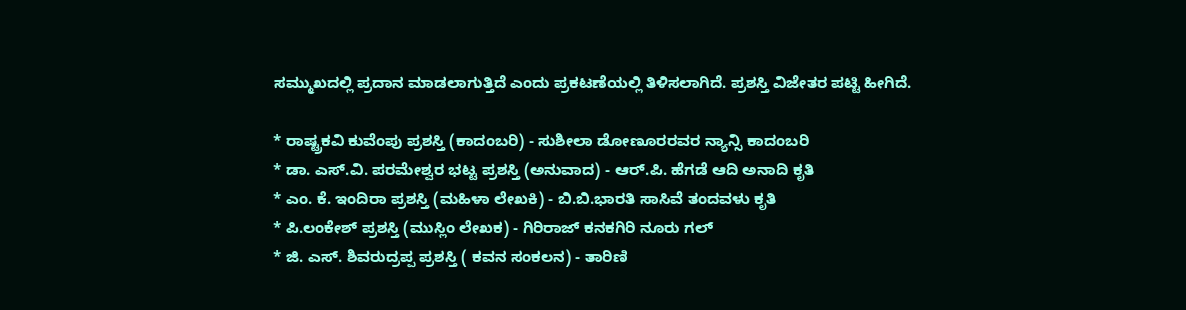ಸಮ್ಮುಖದಲ್ಲಿ ಪ್ರದಾನ ಮಾಡಲಾಗುತ್ತಿದೆ ಎಂದು ಪ್ರಕಟಣೆಯಲ್ಲಿ ತಿಳಿಸಲಾಗಿದೆ. ಪ್ರಶಸ್ತಿ ವಿಜೇತರ ಪಟ್ಟಿ ಹೀಗಿದೆ.

* ರಾಷ್ಟ್ರಕವಿ ಕುವೆಂಪು ಪ್ರಶಸ್ತಿ (ಕಾದಂಬರಿ) - ಸುಶೀಲಾ ಡೋಣೂರರವರ ನ್ಯಾನ್ಸಿ ಕಾದಂಬರಿ
* ಡಾ. ಎಸ್.ವಿ. ಪರಮೇಶ್ವರ ಭಟ್ಟ ಪ್ರಶಸ್ತಿ (ಅನುವಾದ) - ಆರ್.ಪಿ. ಹೆಗಡೆ ಆದಿ ಅನಾದಿ ಕೃತಿ
* ಎಂ. ಕೆ. ಇಂದಿರಾ ಪ್ರಶಸ್ತಿ (ಮಹಿಳಾ ಲೇಖಕಿ) - ಬಿ.ಬಿ.ಭಾರತಿ ಸಾಸಿವೆ ತಂದವಳು ಕೃತಿ
* ಪಿ.ಲಂಕೇಶ್‍ ಪ್ರಶಸ್ತಿ (ಮುಸ್ಲಿಂ ಲೇಖಕ) - ಗಿರಿರಾಜ್ ಕನಕಗಿರಿ ನೂರು ಗಲ್
* ಜಿ. ಎಸ್. ಶಿವರುದ್ರಪ್ಪ ಪ್ರಶಸ್ತಿ ( ಕವನ ಸಂಕಲನ) - ತಾರಿಣಿ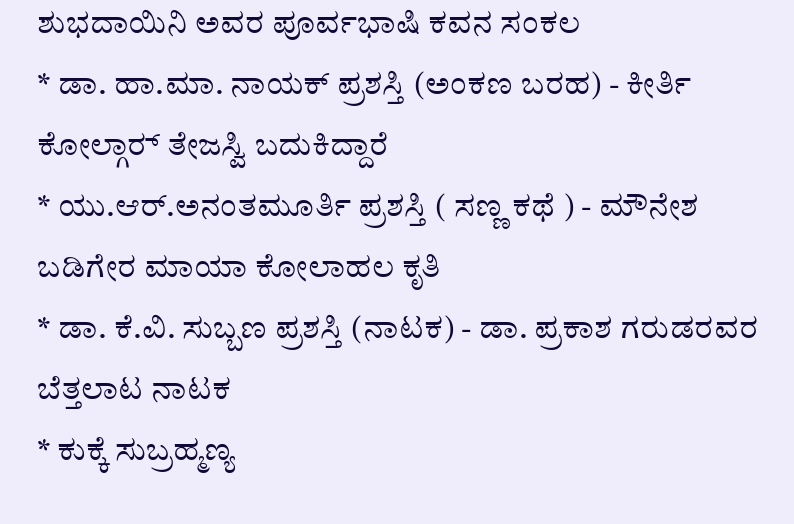ಶುಭದಾಯಿನಿ ಅವರ ಪೂರ್ವಭಾಷಿ ಕವನ ಸಂಕಲ
* ಡಾ. ಹಾ.ಮಾ. ನಾಯಕ್ ಪ್ರಶಸ್ತಿ (ಅಂಕಣ ಬರಹ) - ಕೀರ್ತಿ ಕೋಲ್ಗಾರ್‍ ತೇಜಸ್ವಿ ಬದುಕಿದ್ದಾರೆ
* ಯು.ಆರ್.ಅನಂತಮೂರ್ತಿ ಪ್ರಶಸ್ತಿ ( ಸಣ್ಣ ಕಥೆ ) - ಮೌನೇಶ ಬಡಿಗೇರ ಮಾಯಾ ಕೋಲಾಹಲ ಕೃತಿ
* ಡಾ. ಕೆ.ವಿ. ಸುಬ್ಬಣ ಪ್ರಶಸ್ತಿ (ನಾಟಕ) - ಡಾ. ಪ್ರಕಾಶ ಗರುಡರವರ ಬೆತ್ತಲಾಟ ನಾಟಕ
* ಕುಕ್ಕೆ ಸುಬ್ರಹ್ಮಣ್ಯ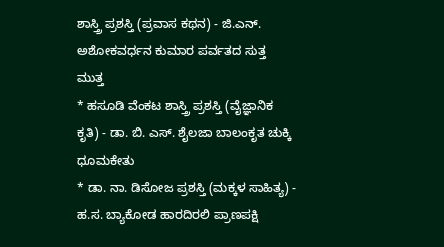ಶಾಸ್ತ್ರಿ ಪ್ರಶಸ್ತಿ (ಪ್ರವಾಸ ಕಥನ) - ಜಿ.ಎನ್. ಅಶೋಕವರ್ಧನ ಕುಮಾರ ಪರ್ವತದ ಸುತ್ತ ಮುತ್ತ
* ಹಸೂಡಿ ವೆಂಕಟ ಶಾಸ್ತ್ರಿ ಪ್ರಶಸ್ತಿ (ವೈಜ್ಞಾನಿಕ ಕೃತಿ) - ಡಾ. ಬಿ. ಎಸ್. ಶೈಲಜಾ ಬಾಲಂಕೃತ ಚುಕ್ಕಿ ಧೂಮಕೇತು
* ಡಾ. ನಾ. ಡಿಸೋಜ ಪ್ರಶಸ್ತಿ (ಮಕ್ಕಳ ಸಾಹಿತ್ಯ) - ಹ.ಸ. ಬ್ಯಾಕೋಡ ಹಾರದಿರಲಿ ಪ್ರಾಣಪಕ್ಷಿ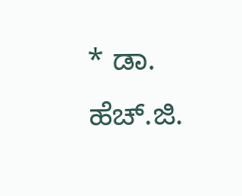* ಡಾ. ಹೆಚ್.ಜಿ.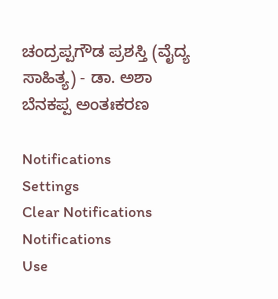ಚಂದ್ರಪ್ಪಗೌಡ ಪ್ರಶಸ್ತಿ (ವೈದ್ಯ ಸಾಹಿತ್ಯ) - ಡಾ. ಅಶಾ ಬೆನಕಪ್ಪ ಅಂತಃಕರಣ

Notifications
Settings
Clear Notifications
Notifications
Use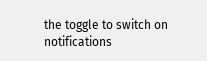the toggle to switch on notifications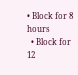• Block for 8 hours
  • Block for 12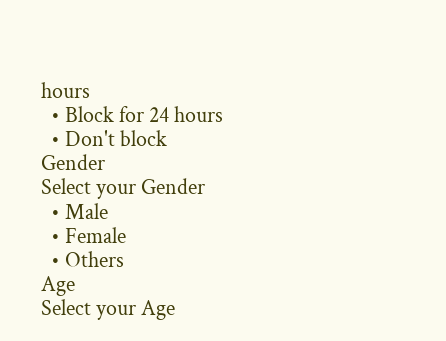hours
  • Block for 24 hours
  • Don't block
Gender
Select your Gender
  • Male
  • Female
  • Others
Age
Select your Age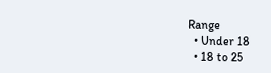Range
  • Under 18
  • 18 to 25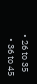• 26 to 35
  • 36 to 45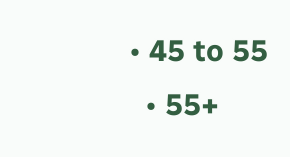• 45 to 55
  • 55+